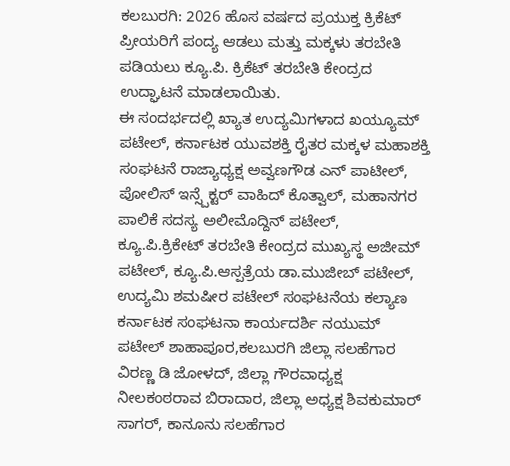ಕಲಬುರಗಿ: 2026 ಹೊಸ ವರ್ಷದ ಪ್ರಯುಕ್ತ ಕ್ರಿಕೆಟ್ ಪ್ರೀಯರಿಗೆ ಪಂದ್ಯ ಆಡಲು ಮತ್ತು ಮಕ್ಕಳು ತರಬೇತಿ ಪಡಿಯಲು ಕ್ಯೂ.ಪಿ. ಕ್ರಿಕೆಟ್ ತರಬೇತಿ ಕೇಂದ್ರದ ಉದ್ಘಾಟನೆ ಮಾಡಲಾಯಿತು.
ಈ ಸಂದರ್ಭದಲ್ಲಿ ಖ್ಯಾತ ಉದ್ಯಮಿಗಳಾದ ಖಯ್ಯೂಮ್ ಪಟೇಲ್, ಕರ್ನಾಟಕ ಯುವಶಕ್ತಿ ರೈತರ ಮಕ್ಕಳ ಮಹಾಶಕ್ತಿ ಸಂಘಟನೆ ರಾಜ್ಯಾಧ್ಯಕ್ಷ ಅವ್ವಣಗೌಡ ಎನ್ ಪಾಟೀಲ್, ಪೋಲಿಸ್ ಇನ್ಸ್ಪೆಕ್ಟರ್ ವಾಹಿದ್ ಕೊತ್ವಾಲ್, ಮಹಾನಗರ ಪಾಲಿಕೆ ಸದಸ್ಯ ಅಲೀಮೊದ್ದಿನ್ ಪಟೇಲ್, ಕ್ಯೂ.ಪಿ.ಕ್ರಿಕೇಟ್ ತರಬೇತಿ ಕೇಂದ್ರದ ಮುಖ್ಯಸ್ಥ ಅಜೀಮ್ ಪಟೇಲ್, ಕ್ಯೂ.ಪಿ.ಆಸ್ಪತ್ರೆಯ ಡಾ.ಮುಜೀಬ್ ಪಟೇಲ್, ಉದ್ಯಮಿ ಶಮಷೀರ ಪಟೇಲ್ ಸಂಘಟನೆಯ ಕಲ್ಯಾಣ ಕರ್ನಾಟಕ ಸಂಘಟನಾ ಕಾರ್ಯದರ್ಶಿ ನಯುಮ್ ಪಟೇಲ್ ಶಾಹಾಪೂರ,ಕಲಬುರಗಿ ಜಿಲ್ಲಾ ಸಲಹೆಗಾರ ವಿರಣ್ಣ ಡಿ ಜೋಳದ್, ಜಿಲ್ಲಾ ಗೌರವಾಧ್ಯಕ್ಷ ನೀಲಕಂಠರಾವ ಬಿರಾದಾರ, ಜಿಲ್ಲಾ ಅಧ್ಯಕ್ಷ ಶಿವಕುಮಾರ್ ಸಾಗರ್, ಕಾನೂನು ಸಲಹೆಗಾರ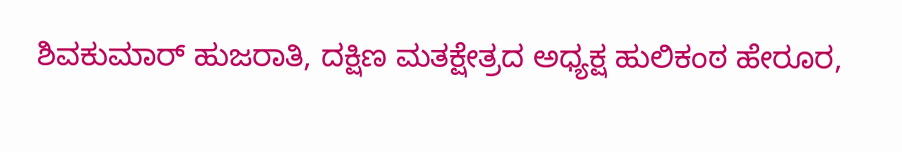ಶಿವಕುಮಾರ್ ಹುಜರಾತಿ, ದಕ್ಷಿಣ ಮತಕ್ಷೇತ್ರದ ಅಧ್ಯಕ್ಷ ಹುಲಿಕಂಠ ಹೇರೂರ,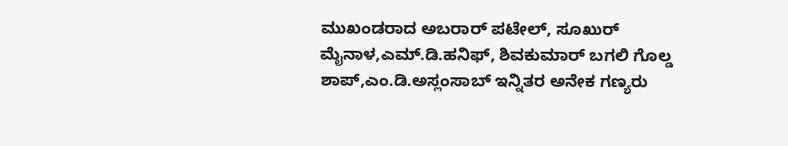ಮುಖಂಡರಾದ ಅಬರಾರ್ ಪಟೇಲ್, ಸೂಖುರ್ ಮೈನಾಳ,ಎಮ್.ಡಿ.ಹನಿಫ್, ಶಿವಕುಮಾರ್ ಬಗಲಿ ಗೊಲ್ಡ ಶಾಪ್,ಎಂ.ಡಿ.ಅಸ್ಲಂಸಾಬ್ ಇನ್ನಿತರ ಅನೇಕ ಗಣ್ಯರು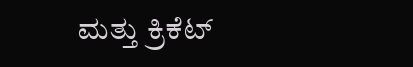ಮತ್ತು ಕ್ರಿಕೆಟ್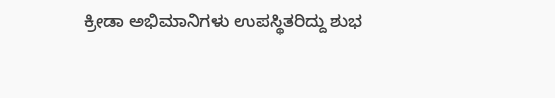ಕ್ರೀಡಾ ಅಭಿಮಾನಿಗಳು ಉಪಸ್ಥಿತರಿದ್ದು ಶುಭ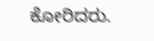ಕೋರಿದರು.